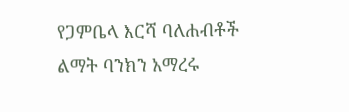የጋምቤላ እርሻ ባለሐብቶች ልማት ባንክን አማረሩ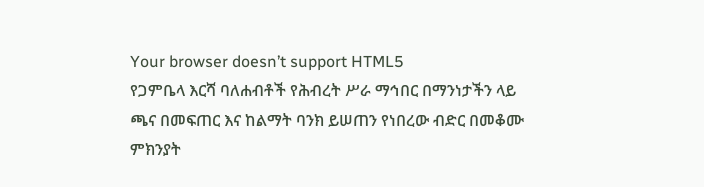Your browser doesn’t support HTML5
የጋምቤላ እርሻ ባለሐብቶች የሕብረት ሥራ ማኅበር በማንነታችን ላይ ጫና በመፍጠር እና ከልማት ባንክ ይሠጠን የነበረው ብድር በመቆሙ ምክንያት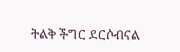ትልቅ ችግር ደርሶብናል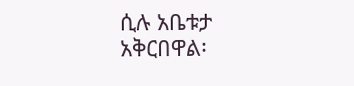ሲሉ አቤቱታ አቅርበዋል፡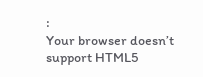፡
Your browser doesn’t support HTML5